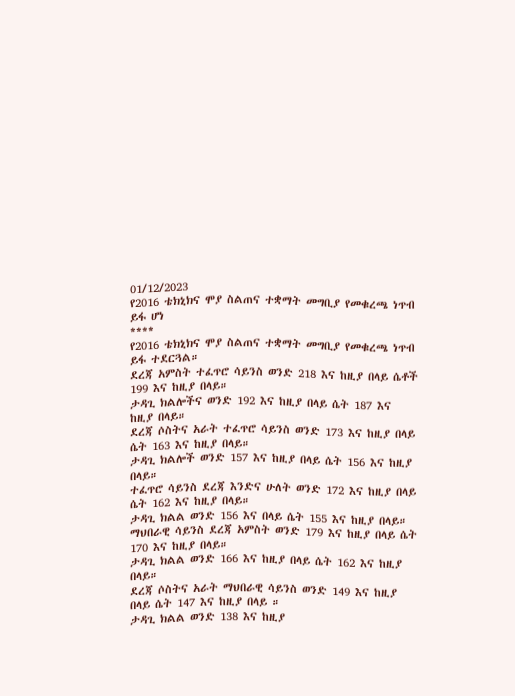01/12/2023
የ2016 ቴክኒክና ሞያ ስልጠና ተቋማት መግቢያ የመቁረጫ ነጥብ ይፋ ሆነ
****
የ2016 ቴክኒክና ሞያ ስልጠና ተቋማት መግቢያ የመቁረጫ ነጥብ ይፋ ተደርጓል።
ደረጃ አምስት ተፈጥሮ ሳይንስ ወንድ 218 እና ከዚያ በላይ ሴቶች 199 እና ከዚያ በላይ።
ታዳጊ ክልሎችና ወንድ 192 እና ከዚያ በላይ ሴት 187 እና ከዚያ በላይ።
ደረጃ ሶስትና አራት ተፈጥሮ ሳይንስ ወንድ 173 እና ከዚያ በላይ ሴት 163 እና ከዚያ በላይ።
ታዳጊ ክልሎች ወንድ 157 እና ከዚያ በላይ ሴት 156 እና ከዚያ በላይ።
ተፈጥሮ ሳይንስ ደረጃ እንድና ሁለት ወንድ 172 እና ከዚያ በላይ ሴት 162 እና ከዚያ በላይ።
ታዳጊ ክልል ወንድ 156 እና በላይ ሴት 155 እና ከዚያ በላይ።
ማህበራዊ ሳይንስ ደረጃ አምስት ወንድ 179 እና ከዚያ በላይ ሴት 170 እና ከዚያ በላይ።
ታዳጊ ክልል ወንድ 166 እና ከዚያ በላይ ሴት 162 እና ከዚያ በላይ።
ደረጃ ሶስትና አራት ማህበራዊ ሳይንስ ወንድ 149 እና ከዚያ በላይ ሴት 147 እና ከዚያ በላይ ።
ታዳጊ ክልል ወንድ 138 እና ከዚያ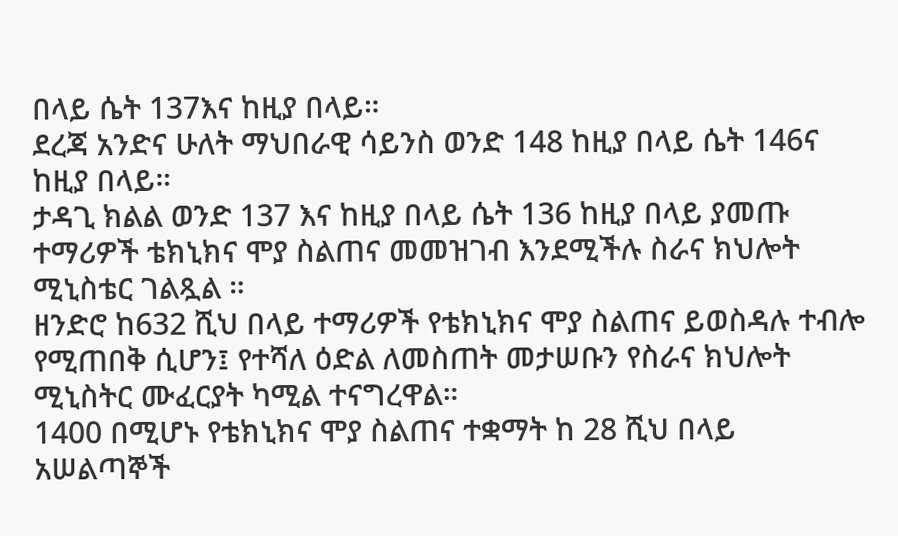በላይ ሴት 137እና ከዚያ በላይ።
ደረጃ አንድና ሁለት ማህበራዊ ሳይንስ ወንድ 148 ከዚያ በላይ ሴት 146ና ከዚያ በላይ።
ታዳጊ ክልል ወንድ 137 እና ከዚያ በላይ ሴት 136 ከዚያ በላይ ያመጡ ተማሪዎች ቴክኒክና ሞያ ስልጠና መመዝገብ እንደሚችሉ ስራና ክህሎት ሚኒስቴር ገልጿል ።
ዘንድሮ ከ632 ሺህ በላይ ተማሪዎች የቴክኒክና ሞያ ስልጠና ይወስዳሉ ተብሎ የሚጠበቅ ሲሆን፤ የተሻለ ዕድል ለመስጠት መታሠቡን የስራና ክህሎት ሚኒስትር ሙፈርያት ካሚል ተናግረዋል።
1400 በሚሆኑ የቴክኒክና ሞያ ስልጠና ተቋማት ከ 28 ሺህ በላይ አሠልጣኞች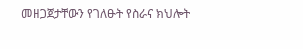መዘጋጀታቸውን የገለፁት የስራና ክህሎት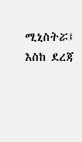ሚኒስትሯ፤ እስከ ደረጃ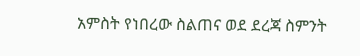አምስት የነበረው ስልጠና ወደ ደረጃ ስምንት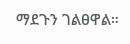ማደጉን ገልፀዋል።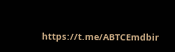https://t.me/ABTCEmdbir